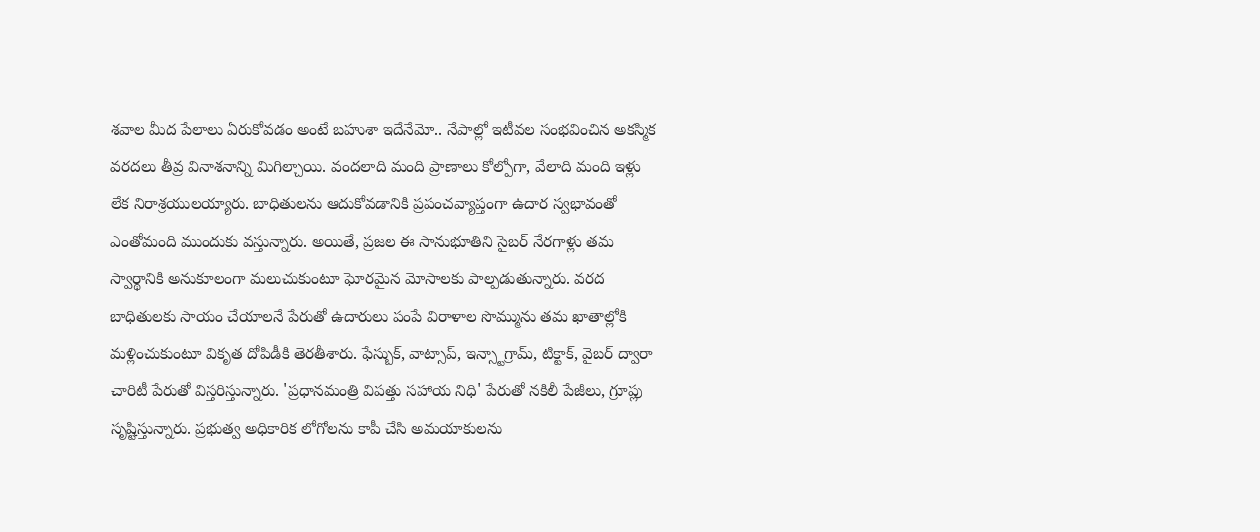శవాల మీద పేలాలు ఏరుకోవడం అంటే బహుశా ఇదేనేమో.. నేపాల్లో ఇటీవల సంభవించిన అకస్మిక వరదలు తీవ్ర వినాశనాన్ని మిగిల్చాయి. వందలాది మంది ప్రాణాలు కోల్పోగా, వేలాది మంది ఇళ్లు లేక నిరాశ్రయులయ్యారు. బాధితులను ఆదుకోవడానికి ప్రపంచవ్యాప్తంగా ఉదార స్వభావంతో ఎంతోమంది ముందుకు వస్తున్నారు. అయితే, ప్రజల ఈ సానుభూతిని సైబర్ నేరగాళ్లు తమ స్వార్థానికి అనుకూలంగా మలుచుకుంటూ ఘోరమైన మోసాలకు పాల్పడుతున్నారు. వరద బాధితులకు సాయం చేయాలనే పేరుతో ఉదారులు పంపే విరాళాల సొమ్మును తమ ఖాతాల్లోకి మళ్లించుకుంటూ వికృత దోపిడీకి తెరతీశారు. ఫేస్బుక్, వాట్సాప్, ఇన్స్టాగ్రామ్, టిక్టాక్, వైబర్ ద్వారా చారిటీ పేరుతో విస్తరిస్తున్నారు. 'ప్రధానమంత్రి విపత్తు సహాయ నిధి' పేరుతో నకిలీ పేజీలు, గ్రూప్లు సృష్టిస్తున్నారు. ప్రభుత్వ అధికారిక లోగోలను కాపీ చేసి అమయాకులను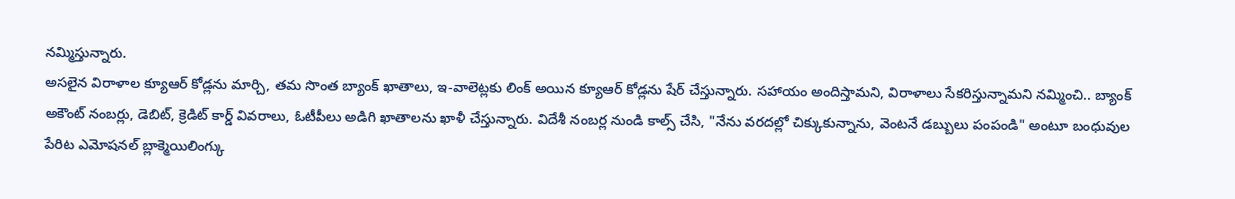నమ్మిస్తున్నారు.
అసలైన విరాళాల క్యూఆర్ కోడ్లను మార్చి, తమ సొంత బ్యాంక్ ఖాతాలు, ఇ-వాలెట్లకు లింక్ అయిన క్యూఆర్ కోడ్లను షేర్ చేస్తున్నారు. సహాయం అందిస్తామని, విరాళాలు సేకరిస్తున్నామని నమ్మించి.. బ్యాంక్ అకౌంట్ నంబర్లు, డెబిట్, క్రెడిట్ కార్డ్ వివరాలు, ఓటీపీలు అడిగి ఖాతాలను ఖాళీ చేస్తున్నారు. విదేశీ నంబర్ల నుండి కాల్స్ చేసి, "నేను వరదల్లో చిక్కుకున్నాను, వెంటనే డబ్బులు పంపండి" అంటూ బంధువుల పేరిట ఎమోషనల్ బ్లాక్మెయిలింగ్కు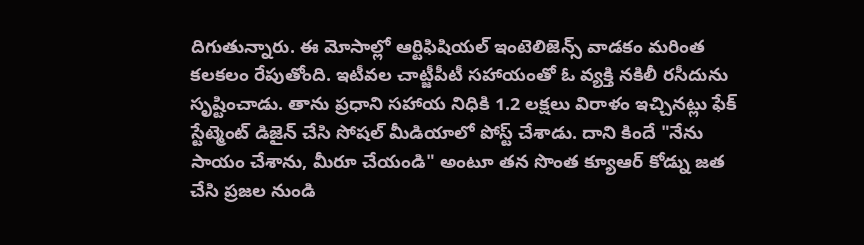దిగుతున్నారు. ఈ మోసాల్లో ఆర్టిఫిషియల్ ఇంటెలిజెన్స్ వాడకం మరింత కలకలం రేపుతోంది. ఇటీవల చాట్జీపీటీ సహాయంతో ఓ వ్యక్తి నకిలీ రసీదును సృష్టించాడు. తాను ప్రధాని సహాయ నిధికి 1.2 లక్షలు విరాళం ఇచ్చినట్లు ఫేక్ స్టేట్మెంట్ డిజైన్ చేసి సోషల్ మీడియాలో పోస్ట్ చేశాడు. దాని కిందే "నేను సాయం చేశాను, మీరూ చేయండి" అంటూ తన సొంత క్యూఆర్ కోడ్ను జత చేసి ప్రజల నుండి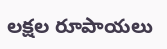లక్షల రూపాయలు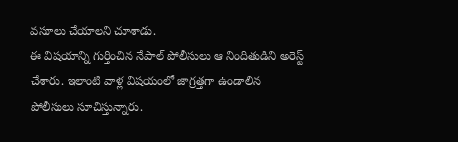వసూలు చేయాలని చూశాడు.
ఈ విషయాన్ని గుర్తించిన నేపాల్ పోలీసులు ఆ నిందితుడిని అరెస్ట్ చేశారు. ఇలాంటి వాళ్ల విషయంలో జాగ్రత్తగా ఉండాలిన పోలీసులు సూచిస్తున్నారు.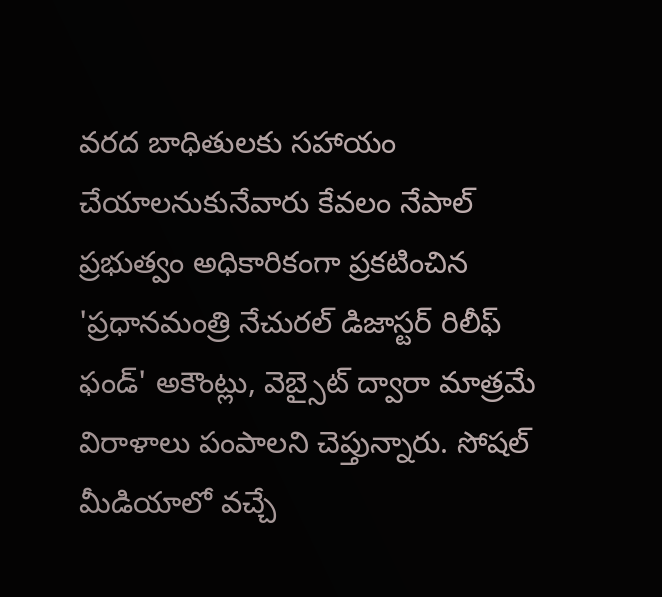వరద బాధితులకు సహాయం చేయాలనుకునేవారు కేవలం నేపాల్ ప్రభుత్వం అధికారికంగా ప్రకటించిన 'ప్రధానమంత్రి నేచురల్ డిజాస్టర్ రిలీఫ్ ఫండ్' అకౌంట్లు, వెబ్సైట్ ద్వారా మాత్రమే విరాళాలు పంపాలని చెప్తున్నారు. సోషల్ మీడియాలో వచ్చే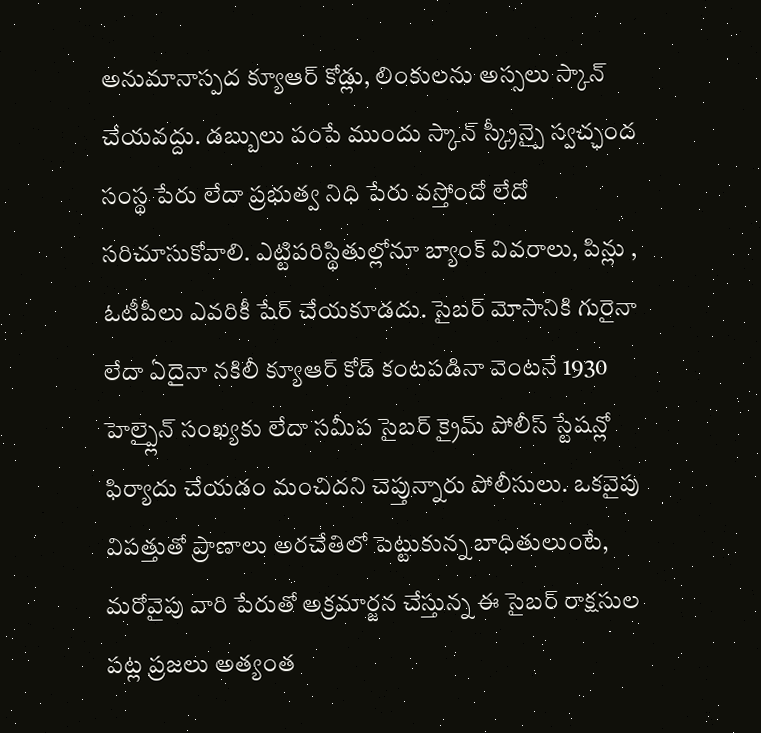అనుమానాస్పద క్యూఆర్ కోడ్లు, లింకులను అస్సలు స్కాన్ చేయవద్దు. డబ్బులు పంపే ముందు స్కాన్ స్క్రీన్పై స్వచ్ఛంద సంస్థ పేరు లేదా ప్రభుత్వ నిధి పేరు వస్తోందో లేదో సరిచూసుకోవాలి. ఎట్టిపరిస్థితుల్లోనూ బ్యాంక్ వివరాలు, పిన్లు , ఓటీపీలు ఎవరికీ షేర్ చేయకూడదు. సైబర్ మోసానికి గురైనా లేదా ఏదైనా నకిలీ క్యూఆర్ కోడ్ కంటపడినా వెంటనే 1930 హెల్ప్లైన్ సంఖ్యకు లేదా సమీప సైబర్ క్రైమ్ పోలీస్ స్టేషన్లో ఫిర్యాదు చేయడం మంచిదని చెప్తున్నారు పోలీసులు. ఒకవైపు విపత్తుతో ప్రాణాలు అరచేతిలో పెట్టుకున్న బాధితులుంటే, మరోవైపు వారి పేరుతో అక్రమార్జన చేస్తున్న ఈ సైబర్ రాక్షసుల పట్ల ప్రజలు అత్యంత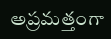అప్రమత్తంగా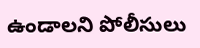ఉండాలని పోలీసులు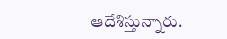ఆదేశిస్తున్నారు.